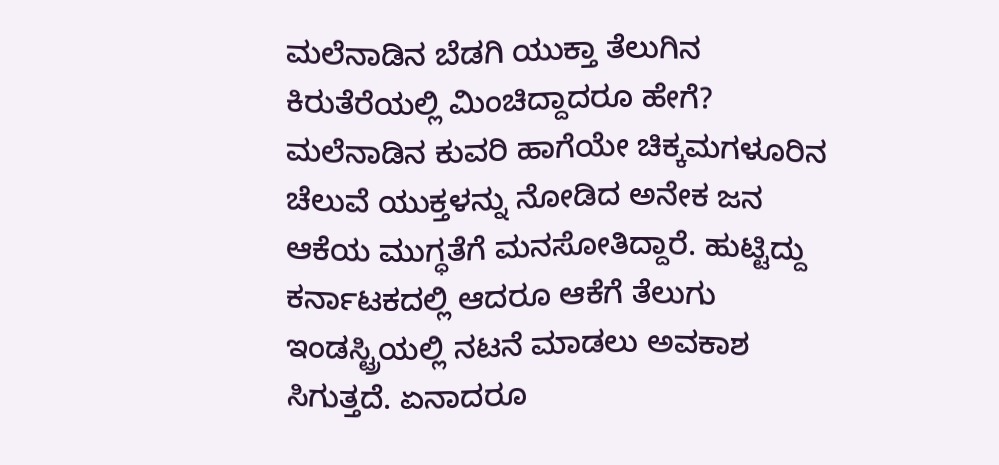ಮಲೆನಾಡಿನ ಬೆಡಗಿ ಯುಕ್ತಾ ತೆಲುಗಿನ ಕಿರುತೆರೆಯಲ್ಲಿ ಮಿಂಚಿದ್ದಾದರೂ ಹೇಗೆ?
ಮಲೆನಾಡಿನ ಕುವರಿ ಹಾಗೆಯೇ ಚಿಕ್ಕಮಗಳೂರಿನ ಚೆಲುವೆ ಯುಕ್ತಳನ್ನು ನೋಡಿದ ಅನೇಕ ಜನ ಆಕೆಯ ಮುಗ್ಧತೆಗೆ ಮನಸೋತಿದ್ದಾರೆ. ಹುಟ್ಟಿದ್ದು ಕರ್ನಾಟಕದಲ್ಲಿ ಆದರೂ ಆಕೆಗೆ ತೆಲುಗು ಇಂಡಸ್ಟ್ರಿಯಲ್ಲಿ ನಟನೆ ಮಾಡಲು ಅವಕಾಶ ಸಿಗುತ್ತದೆ. ಏನಾದರೂ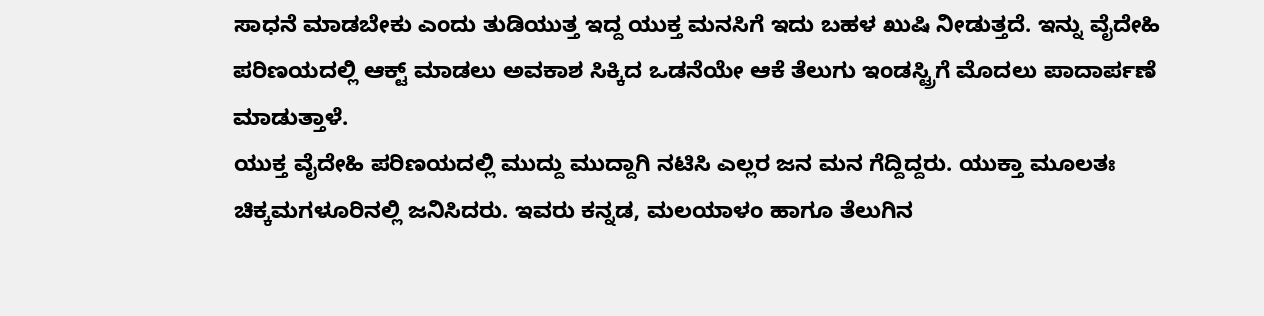ಸಾಧನೆ ಮಾಡಬೇಕು ಎಂದು ತುಡಿಯುತ್ತ ಇದ್ದ ಯುಕ್ತ ಮನಸಿಗೆ ಇದು ಬಹಳ ಖುಷಿ ನೀಡುತ್ತದೆ. ಇನ್ನು ವೈದೇಹಿ ಪರಿಣಯದಲ್ಲಿ ಆಕ್ಟ್ ಮಾಡಲು ಅವಕಾಶ ಸಿಕ್ಕಿದ ಒಡನೆಯೇ ಆಕೆ ತೆಲುಗು ಇಂಡಸ್ಟ್ರಿಗೆ ಮೊದಲು ಪಾದಾರ್ಪಣೆ ಮಾಡುತ್ತಾಳೆ.
ಯುಕ್ತ ವೈದೇಹಿ ಪರಿಣಯದಲ್ಲಿ ಮುದ್ದು ಮುದ್ದಾಗಿ ನಟಿಸಿ ಎಲ್ಲರ ಜನ ಮನ ಗೆದ್ದಿದ್ದರು. ಯುಕ್ತಾ ಮೂಲತಃ ಚಿಕ್ಕಮಗಳೂರಿನಲ್ಲಿ ಜನಿಸಿದರು. ಇವರು ಕನ್ನಡ, ಮಲಯಾಳಂ ಹಾಗೂ ತೆಲುಗಿನ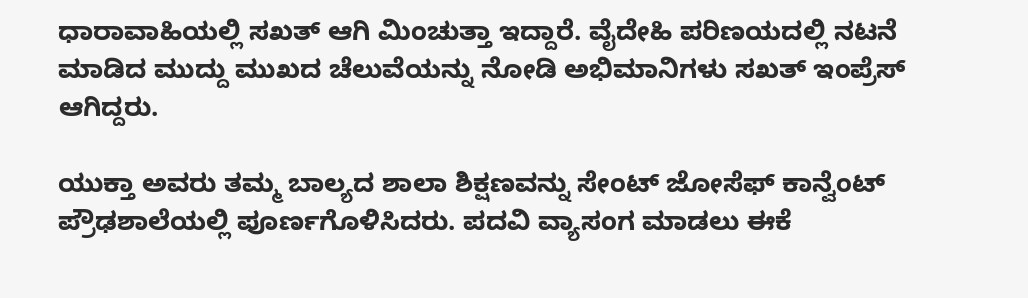ಧಾರಾವಾಹಿಯಲ್ಲಿ ಸಖತ್ ಆಗಿ ಮಿಂಚುತ್ತಾ ಇದ್ದಾರೆ. ವೈದೇಹಿ ಪರಿಣಯದಲ್ಲಿ ನಟನೆ ಮಾಡಿದ ಮುದ್ದು ಮುಖದ ಚೆಲುವೆಯನ್ನು ನೋಡಿ ಅಭಿಮಾನಿಗಳು ಸಖತ್ ಇಂಪ್ರೆಸ್ ಆಗಿದ್ದರು.

ಯುಕ್ತಾ ಅವರು ತಮ್ಮ ಬಾಲ್ಯದ ಶಾಲಾ ಶಿಕ್ಷಣವನ್ನು ಸೇಂಟ್ ಜೋಸೆಫ್ ಕಾನ್ವೆಂಟ್ ಪ್ರೌಢಶಾಲೆಯಲ್ಲಿ ಪೂರ್ಣಗೊಳಿಸಿದರು. ಪದವಿ ವ್ಯಾಸಂಗ ಮಾಡಲು ಈಕೆ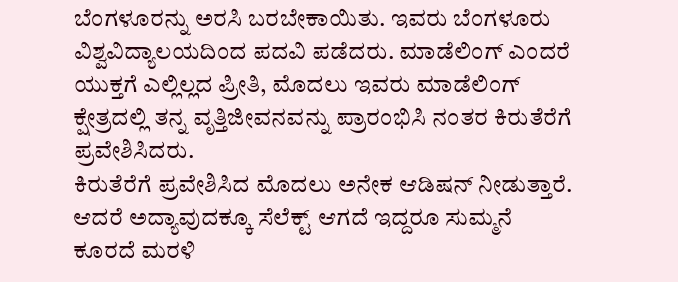ಬೆಂಗಳೂರನ್ನು ಅರಸಿ ಬರಬೇಕಾಯಿತು. ಇವರು ಬೆಂಗಳೂರು ವಿಶ್ವವಿದ್ಯಾಲಯದಿಂದ ಪದವಿ ಪಡೆದರು. ಮಾಡೆಲಿಂಗ್ ಎಂದರೆ ಯುಕ್ತಗೆ ಎಲ್ಲಿಲ್ಲದ ಪ್ರೀತಿ, ಮೊದಲು ಇವರು ಮಾಡೆಲಿಂಗ್ ಕ್ಷೇತ್ರದಲ್ಲಿ ತನ್ನ ವೃತ್ತಿಜೀವನವನ್ನು ಪ್ರಾರಂಭಿಸಿ ನಂತರ ಕಿರುತೆರೆಗೆ ಪ್ರವೇಶಿಸಿದರು.
ಕಿರುತೆರೆಗೆ ಪ್ರವೇಶಿಸಿದ ಮೊದಲು ಅನೇಕ ಆಡಿಷನ್ ನೀಡುತ್ತಾರೆ. ಆದರೆ ಅದ್ಯಾವುದಕ್ಕೂ ಸೆಲೆಕ್ಟ್ ಆಗದೆ ಇದ್ದರೂ ಸುಮ್ಮನೆ ಕೂರದೆ ಮರಳಿ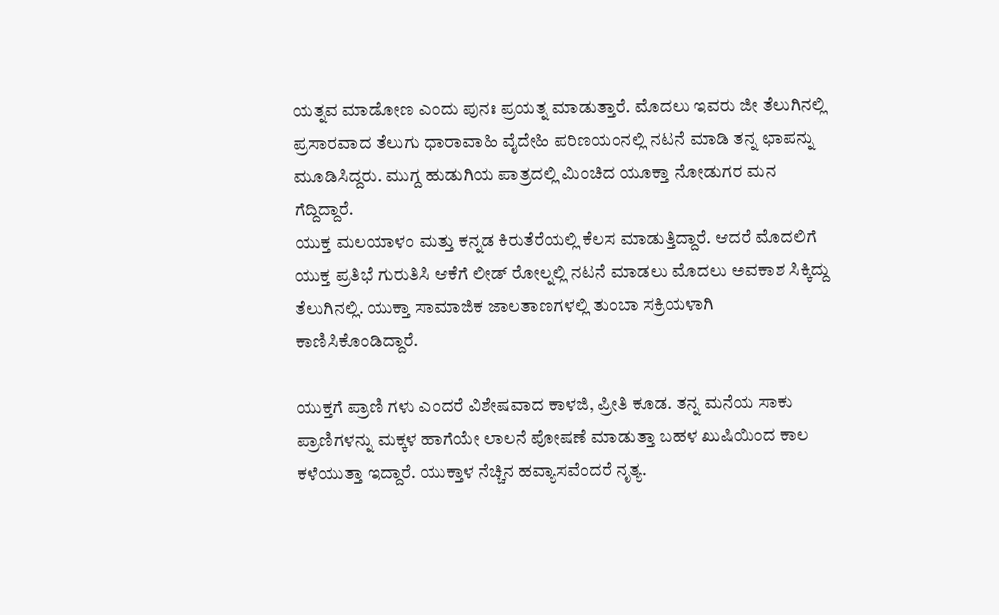ಯತ್ನವ ಮಾಡೋಣ ಎಂದು ಪುನಃ ಪ್ರಯತ್ನ ಮಾಡುತ್ತಾರೆ. ಮೊದಲು ಇವರು ಜೀ ತೆಲುಗಿನಲ್ಲಿ ಪ್ರಸಾರವಾದ ತೆಲುಗು ಧಾರಾವಾಹಿ ವೈದೇಹಿ ಪರಿಣಯಂನಲ್ಲಿ ನಟನೆ ಮಾಡಿ ತನ್ನ ಛಾಪನ್ನು ಮೂಡಿಸಿದ್ದರು. ಮುಗ್ದ ಹುಡುಗಿಯ ಪಾತ್ರದಲ್ಲಿ ಮಿಂಚಿದ ಯೂಕ್ತಾ ನೋಡುಗರ ಮನ ಗೆದ್ದಿದ್ದಾರೆ.
ಯುಕ್ತ ಮಲಯಾಳಂ ಮತ್ತು ಕನ್ನಡ ಕಿರುತೆರೆಯಲ್ಲಿ ಕೆಲಸ ಮಾಡುತ್ತಿದ್ದಾರೆ. ಆದರೆ ಮೊದಲಿಗೆ ಯುಕ್ತ ಪ್ರತಿಭೆ ಗುರುತಿಸಿ ಆಕೆಗೆ ಲೀಡ್ ರೋಲ್ನಲ್ಲಿ ನಟನೆ ಮಾಡಲು ಮೊದಲು ಅವಕಾಶ ಸಿಕ್ಕಿದ್ದು ತೆಲುಗಿನಲ್ಲಿ. ಯುಕ್ತಾ ಸಾಮಾಜಿಕ ಜಾಲತಾಣಗಳಲ್ಲಿ ತುಂಬಾ ಸಕ್ರಿಯಳಾಗಿ ಕಾಣಿಸಿಕೊಂಡಿದ್ದಾರೆ.

ಯುಕ್ತಗೆ ಪ್ರಾಣಿ ಗಳು ಎಂದರೆ ವಿಶೇಷವಾದ ಕಾಳಜಿ, ಪ್ರೀತಿ ಕೂಡ. ತನ್ನ ಮನೆಯ ಸಾಕು ಪ್ರಾಣಿಗಳನ್ನು ಮಕ್ಕಳ ಹಾಗೆಯೇ ಲಾಲನೆ ಪೋಷಣೆ ಮಾಡುತ್ತಾ ಬಹಳ ಖುಷಿಯಿಂದ ಕಾಲ ಕಳೆಯುತ್ತಾ ಇದ್ದಾರೆ. ಯುಕ್ತಾಳ ನೆಚ್ಚಿನ ಹವ್ಯಾಸವೆಂದರೆ ನೃತ್ಯ.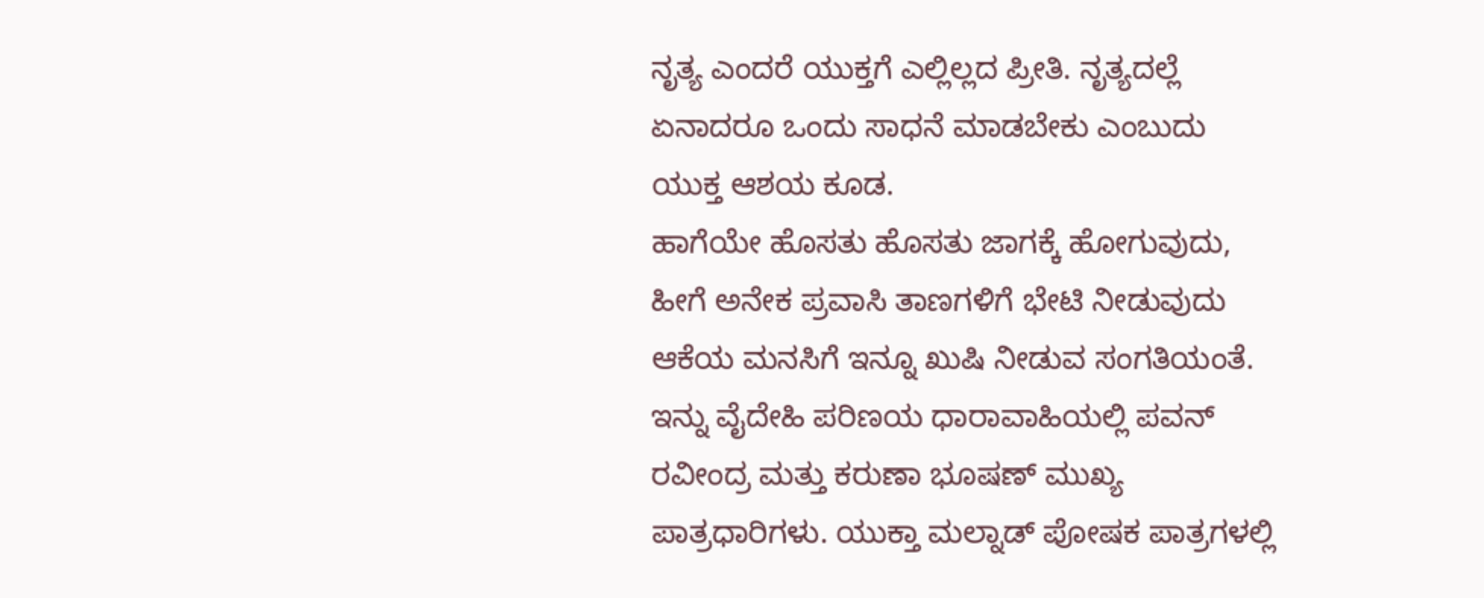ನೃತ್ಯ ಎಂದರೆ ಯುಕ್ತಗೆ ಎಲ್ಲಿಲ್ಲದ ಪ್ರೀತಿ. ನೃತ್ಯದಲ್ಲೆ ಏನಾದರೂ ಒಂದು ಸಾಧನೆ ಮಾಡಬೇಕು ಎಂಬುದು ಯುಕ್ತ ಆಶಯ ಕೂಡ.
ಹಾಗೆಯೇ ಹೊಸತು ಹೊಸತು ಜಾಗಕ್ಕೆ ಹೋಗುವುದು, ಹೀಗೆ ಅನೇಕ ಪ್ರವಾಸಿ ತಾಣಗಳಿಗೆ ಭೇಟಿ ನೀಡುವುದು ಆಕೆಯ ಮನಸಿಗೆ ಇನ್ನೂ ಖುಷಿ ನೀಡುವ ಸಂಗತಿಯಂತೆ. ಇನ್ನು ವೈದೇಹಿ ಪರಿಣಯ ಧಾರಾವಾಹಿಯಲ್ಲಿ ಪವನ್ ರವೀಂದ್ರ ಮತ್ತು ಕರುಣಾ ಭೂಷಣ್ ಮುಖ್ಯ ಪಾತ್ರಧಾರಿಗಳು. ಯುಕ್ತಾ ಮಲ್ನಾಡ್ ಪೋಷಕ ಪಾತ್ರಗಳಲ್ಲಿ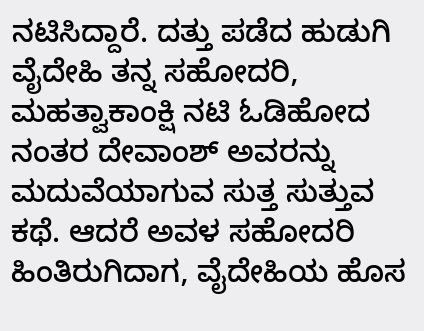ನಟಿಸಿದ್ದಾರೆ. ದತ್ತು ಪಡೆದ ಹುಡುಗಿ ವೈದೇಹಿ ತನ್ನ ಸಹೋದರಿ, ಮಹತ್ವಾಕಾಂಕ್ಷಿ ನಟಿ ಓಡಿಹೋದ ನಂತರ ದೇವಾಂಶ್ ಅವರನ್ನು ಮದುವೆಯಾಗುವ ಸುತ್ತ ಸುತ್ತುವ ಕಥೆ. ಆದರೆ ಅವಳ ಸಹೋದರಿ ಹಿಂತಿರುಗಿದಾಗ, ವೈದೇಹಿಯ ಹೊಸ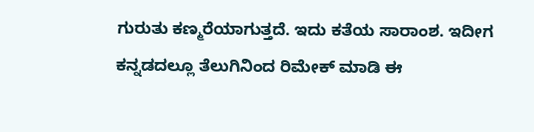ಗುರುತು ಕಣ್ಮರೆಯಾಗುತ್ತದೆ. ಇದು ಕತೆಯ ಸಾರಾಂಶ. ಇದೀಗ ಕನ್ನಡದಲ್ಲೂ ತೆಲುಗಿನಿಂದ ರಿಮೇಕ್ ಮಾಡಿ ಈ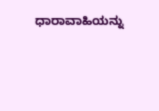ಧಾರಾವಾಹಿಯನ್ನು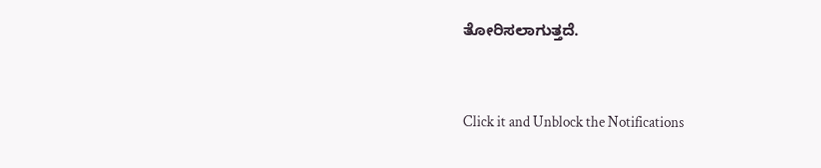ತೋರಿಸಲಾಗುತ್ತದೆ.


Click it and Unblock the Notifications